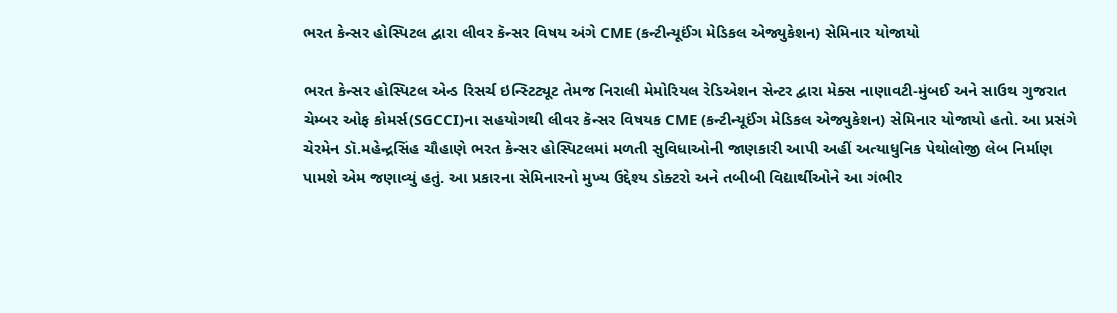ભરત કેન્સર હોસ્પિટલ દ્વારા લીવર કૅન્સર વિષય અંગે CME (કન્ટીન્યૂઈંગ મેડિકલ એજ્યુકેશન) સેમિનાર યોજાયો

ભરત કેન્સર હોસ્પિટલ એન્ડ રિસર્ચ ઇન્સ્ટિટ્યૂટ તેમજ નિરાલી મેમોરિયલ રેડિએશન સેન્ટર દ્વારા મેક્સ નાણાવટી-મુંબઈ અને સાઉથ ગુજરાત ચેમ્બર ઓફ કોમર્સ(SGCCI)ના સહયોગથી લીવર કૅન્સર વિષયક CME (કન્ટીન્યૂઈંગ મેડિકલ એજ્યુકેશન) સેમિનાર યોજાયો હતો. આ પ્રસંગે ચેરમેન ડૉ.મહેન્દ્રસિંહ ચૌહાણે ભરત કેન્સર હોસ્પિટલમાં મળતી સુવિધાઓની જાણકારી આપી અહીં અત્યાધુનિક પેથોલોજી લેબ નિર્માણ પામશે એમ જણાવ્યું હતું. આ પ્રકારના સેમિનારનો મુખ્ય ઉદ્દેશ્ય ડોક્ટરો અને તબીબી વિદ્યાર્થીઓને આ ગંભીર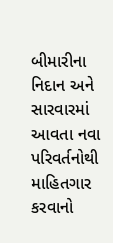બીમારીના નિદાન અને સારવારમાં આવતા નવા પરિવર્તનોથી માહિતગાર કરવાનો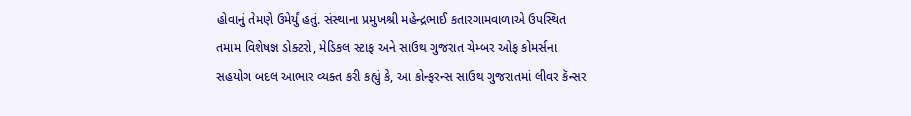હોવાનું તેમણે ઉમેર્યું હતું. સંસ્થાના પ્રમુખશ્રી મહેન્દ્રભાઈ કતારગામવાળાએ ઉપસ્થિત તમામ વિશેષજ્ઞ ડોક્ટરો, મેડિકલ સ્ટાફ અને સાઉથ ગુજરાત ચેમ્બર ઓફ કોમર્સના સહયોગ બદલ આભાર વ્યક્ત કરી કહ્યું કે, આ કોન્ફરન્સ સાઉથ ગુજરાતમાં લીવર કૅન્સર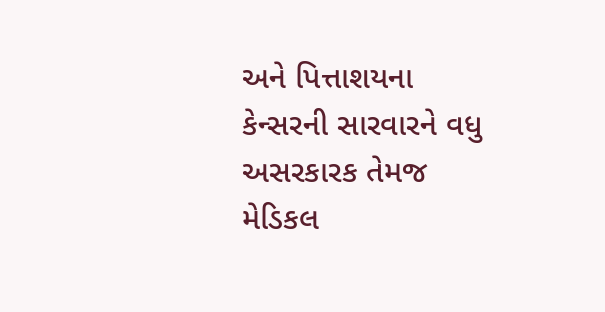અને પિત્તાશયના કેન્સરની સારવારને વધુ અસરકારક તેમજ મેડિકલ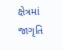ક્ષેત્રમાં જાગૃતિ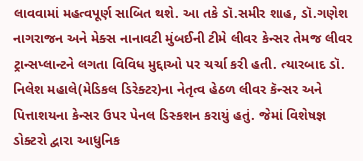લાવવામાં મહત્વપૂર્ણ સાબિત થશે. આ તકે ડૉ.સમીર શાહ, ડૉ.ગણેશ નાગરાજન અને મેક્સ નાનાવટી મુંબઈની ટીમે લીવર કેન્સર તેમજ લીવર ટ્રાન્સપ્લાન્ટને લગતા વિવિધ મુદ્દાઓ પર ચર્ચા કરી હતી. ત્યારબાદ ડૉ. નિલેશ મહાલે(મેડિકલ ડિરેક્ટર)ના નેતૃત્વ હેઠળ લીવર કૅન્સર અને પિત્તાશયના કેન્સર ઉપર પેનલ ડિસ્કશન કરાયું હતું. જેમાં વિશેષજ્ઞ ડોક્ટરો દ્વારા આધુનિક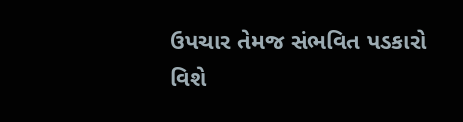ઉપચાર તેમજ સંભવિત પડકારો વિશે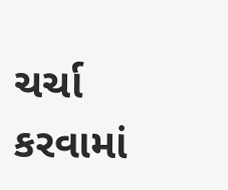ચર્ચા કરવામાં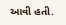આવી હતી.